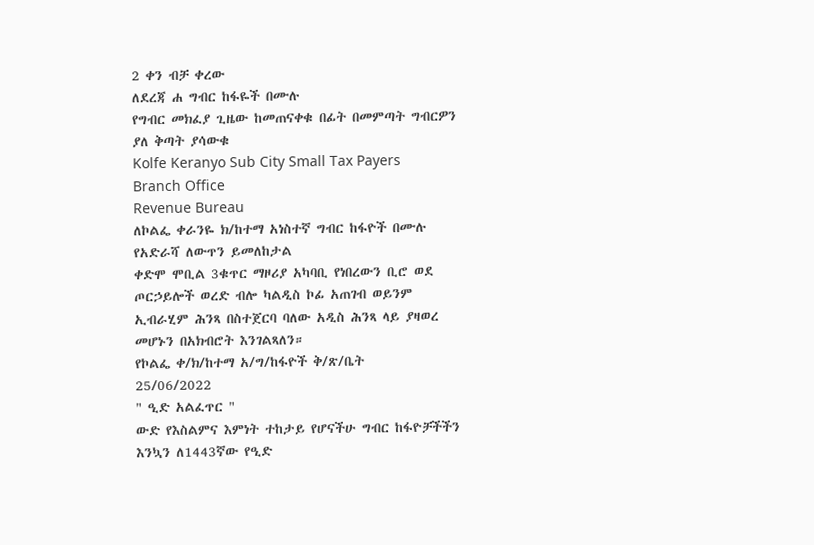2 ቀን ብቻ ቀረው
ለደረጃ ሐ ግብር ከፋዬች በሙሉ
የግብር መክፈያ ጊዜው ከመጠናቀቁ በፊት በመምጣት ግብርዎን ያለ ቅጣት ያሳውቁ
Kolfe Keranyo Sub City Small Tax Payers Branch Office
Revenue Bureau
ለኮልፌ ቀራንዬ ክ/ከተማ አነስተኛ ግብር ከፋዮች በሙሉ
የአድራሻ ለውጥን ይመለከታል
ቀድሞ ሞቢል 3ቁጥር ማዞሪያ አካባቢ የነበረውን ቢሮ ወደ ጦርኃይሎች ወረድ ብሎ ካልዲስ ኮፊ አጠገብ ወይንም ኢብራሂም ሕንጻ በስተጀርባ ባለው አዲስ ሕንጻ ላይ ያዛወረ መሆኑን በአክብሮት እንገልጻለን።
የኮልፌ ቀ/ክ/ከተማ አ/ግ/ከፋዮች ቅ/ጽ/ቤት
25/06/2022
" ዒድ አልፈጥር "
ውድ የእስልምና እምነት ተከታይ የሆናችሁ ግብር ከፋዮቻችችን እንኳን ለ1443ኛው የዒድ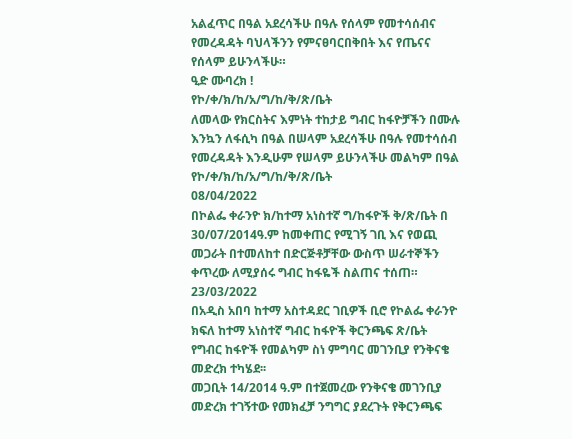አልፈጥር በዓል አደረሳችሁ በዓሉ የሰላም የመተሳሰብና የመረዳዳት ባህላችንን የምናፀባርበቅበት እና የጤናና የሰላም ይሁንላችሁ።
ዒድ ሙባረክ !
የኮ/ቀ/ክ/ከ/አ/ግ/ከ/ቅ/ጽ/ቤት
ለመላው የክርስትና እምነት ተከታይ ግብር ከፋዮቻችን በሙሉ እንኳን ለፋሲካ በዓል በሠላም አደረሳችሁ በዓሉ የመተሳሰብ የመረዳዳት እንዲሁም የሠላም ይሁንላችሁ መልካም በዓል
የኮ/ቀ/ክ/ከ/አ/ግ/ከ/ቅ/ጽ/ቤት
08/04/2022
በኮልፌ ቀራንዮ ክ/ከተማ አነስተኛ ግ/ከፋዮች ቅ/ጽ/ቤት በ 30/07/2014ዓ.ም ከመቀጠር የሚገኝ ገቢ እና የወጪ መጋራት በተመለከተ በድርጅቶቻቸው ውስጥ ሠራተኞችን ቀጥረው ለሚያሰሩ ግብር ከፋዬች ስልጠና ተሰጠ።
23/03/2022
በአዲስ አበባ ከተማ አስተዳደር ገቢዎች ቢሮ የኮልፌ ቀራንዮ ክፍለ ከተማ አነስተኛ ግብር ከፋዮች ቅርንጫፍ ጽ/ቤት የግብር ከፋዮች የመልካም ስነ ምግባር መገንቢያ የንቅናቄ መድረክ ተካሄደ፡፡
መጋቢት 14/2014 ዓ.ም በተጀመረው የንቅናቄ መገንቢያ መድረክ ተገኝተው የመክፈቻ ንግግር ያደረጉት የቅርንጫፍ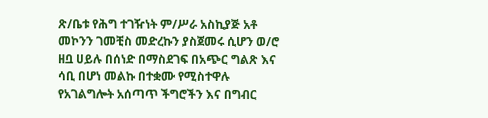ጽ/ቤቱ የሕግ ተገዥነት ም/ሥራ አስኪያጅ አቶ መኮንን ገመቺስ መድረኩን ያስጀመሩ ሲሆን ወ/ሮ ዘቧ ሀይሉ በሰነድ በማስደገፍ በአጭር ግልጽ እና ሳቢ በሆነ መልኩ በተቋሙ የሚስተዋሉ የአገልግሎት አሰጣጥ ችግሮችን እና በግብር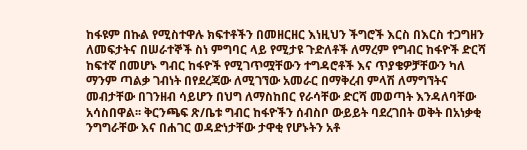ከፋዩም በኩል የሚስተዋሉ ክፍተቶችን በመዘርዘር እነዚህን ችግሮች እርስ በእርስ ተጋግዘን ለመፍታትና በሠራተኞች ስነ ምግባር ላይ የሚታዩ ጉድለቶች ለማረም የግብር ከፋዮች ድርሻ ከፍተኛ በመሆኑ ግብር ከፋዮች የሚገጥሟቸውን ተግዳሮቶች እና ጥያቄዎቻቸውን ካለ ማንም ጣልቃ ገብነት በየደረጃው ለሚገኘው አመራር በማቅረብ ምላሽ ለማግኘትና መብታቸው በገንዘብ ሳይሆን በህግ ለማስከበር የራሳቸው ድርሻ መወጣት እንዳለባቸው አሳስበዋል፡፡ ቅርንጫፍ ጽ/ቤቱ ግብር ከፋዮችን ሰብስቦ ውይይት ባደረገበት ወቅት በአነቃቂ ንግግራቸው እና በሐገር ወዳድነታቸው ታዋቂ የሆኑትን አቶ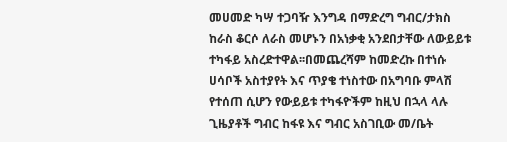መሀመድ ካሣ ተጋባዥ እንግዳ በማድረግ ግብር/ታክስ ከራስ ቆርሶ ለራስ መሆኑን በአነቃቂ አንደበታቸው ለውይይቱ ተካፋይ አስረድተዋል፡፡በመጨረሻም ከመድረኩ በተነሱ ሀሳቦች አስተያየት እና ጥያቄ ተነስተው በአግባቡ ምላሽ የተሰጠ ሲሆን የውይይቱ ተካፋዮችም ከዚህ በኋላ ላሉ ጊዜያቶች ግብር ከፋዩ እና ግብር አስገቢው መ/ቤት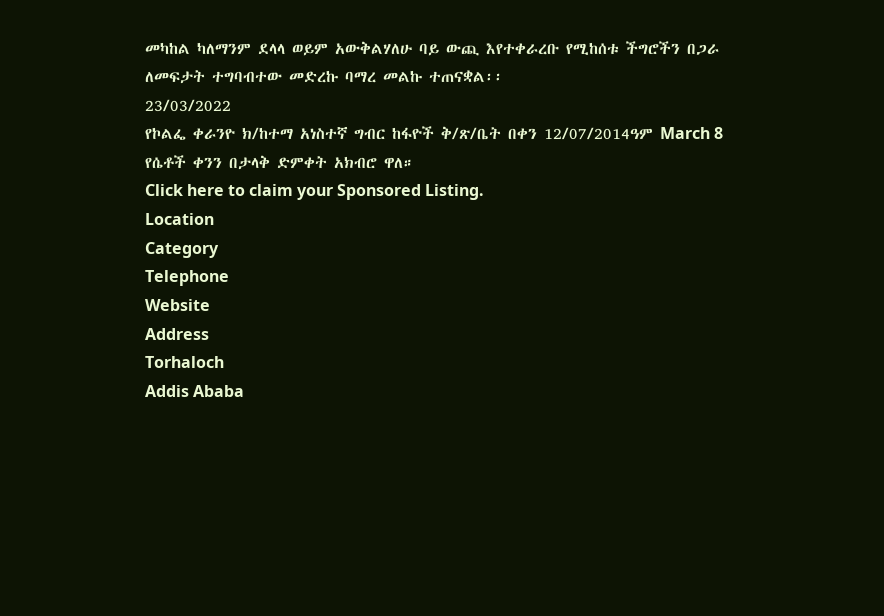መካከል ካለማንም ደላላ ወይም አውቅልሃለሁ ባይ ውጪ እየተቀራረቡ የሚከሰቱ ችግሮችን በጋራ ለመፍታት ተግባብተው መድረኩ ባማረ መልኩ ተጠናቋል፡፡
23/03/2022
የኮልፌ ቀራንዮ ክ/ከተማ አነስተኛ ግብር ከፋዮች ቅ/ጽ/ቤት በቀን 12/07/2014ዓም March 8 የሴቶች ቀንን በታላቅ ድምቀት አክብሮ ዋለ።
Click here to claim your Sponsored Listing.
Location
Category
Telephone
Website
Address
Torhaloch
Addis Ababa